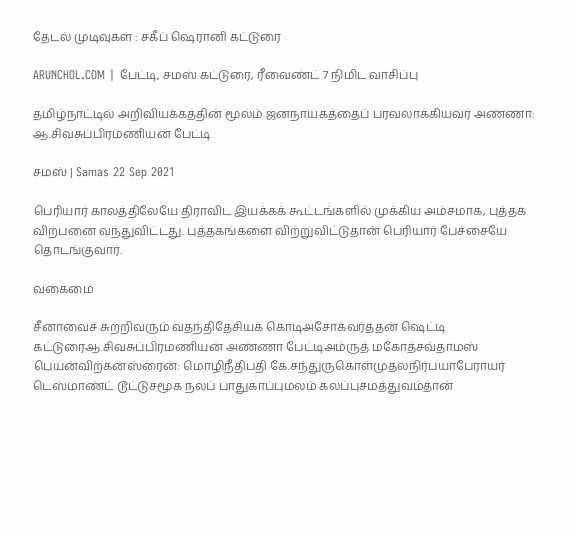தேடல் முடிவுகள் : சகீப் ஷெரானி கட்டுரை

ARUNCHOL.COM | பேட்டி, சமஸ் கட்டுரை, ரீவைண்ட் 7 நிமிட வாசிப்பு

தமிழ்நாட்டில் அறிவியக்கத்தின் மூலம் ஜனநாயகத்தைப் பரவலாக்கியவர் அண்ணா: ஆ.சிவசுப்பிரமணியன் பேட்டி

சமஸ் | Samas 22 Sep 2021

பெரியார் காலத்திலேயே திராவிட இயக்கக் கூட்டங்களில் முக்கிய அம்சமாக, புத்தக விற்பனை வந்துவிட்டது. புத்தகங்களை விற்றுவிட்டுதான் பெரியார் பேச்சையே தொடங்குவார்.

வகைமை

சீனாவைச் சுற்றிவரும் வதந்திதேசியக் கொடிஅசோக்வர்த்தன் ஷெட்டி கட்டுரைஆ.சிவசுப்பிரமணியன் அண்ணா பேட்டிஅம்ருத் மகோத்சவ்தாமஸ் பெய்ன்விற்கன்ஸ்ரைன்: மொழிநீதிபதி கே.சந்துருகொள்முதல்நிர்பயாபேராயர் டெஸ்மாண்ட் டூட்டுசமூக நலப் பாதுகாப்புமலம் கலப்புசமத்துவம்தான்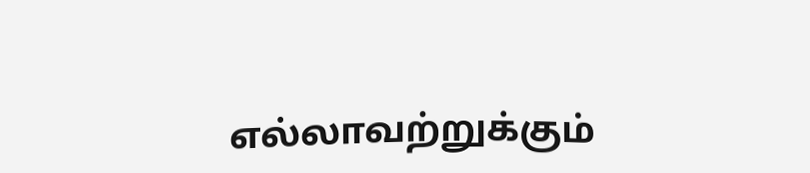எல்லாவற்றுக்கும்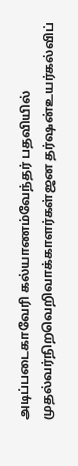அடிப்படைகாவேரி கல்யாணம்வேந்தர் பதவியில் முதல்வர்நிறவெறிவாக்காளர்கள்ஜன தர்ஷன்உயர்கல்விப்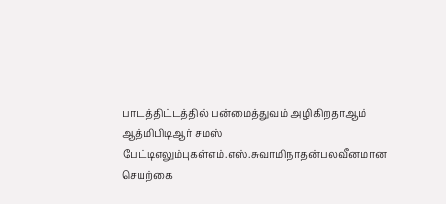பாடத்திட்டத்தில் பன்மைத்துவம் அழிகிறதாஆம் ஆத்மிபிடிஆர் சமஸ் பேட்டிஎலும்புகள்எம்.எஸ்.சுவாமிநாதன்பலவீனமான செயற்கை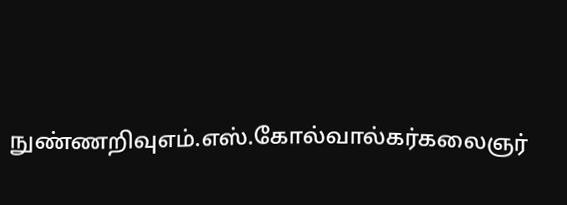நுண்ணறிவுஎம்.எஸ்.கோல்வால்கர்கலைஞர்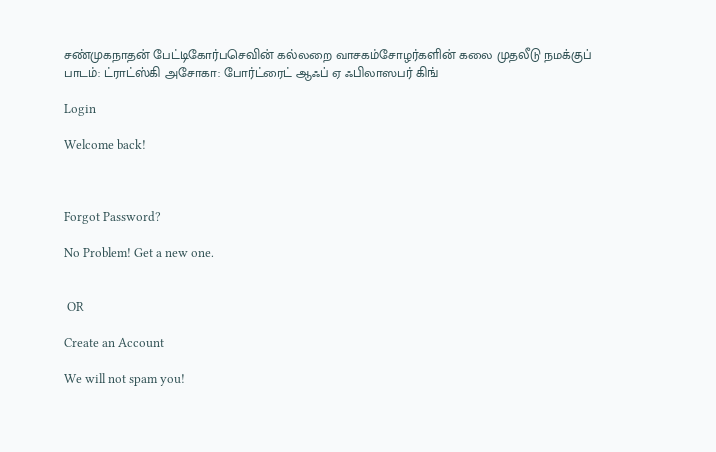சண்முகநாதன் பேட்டிகோர்பசெவின் கல்லறை வாசகம்சோழர்களின் கலை முதலீடு நமக்குப் பாடம்: ட்ராட்ஸ்கி அசோகா: போர்ட்ரைட் ஆஃப் ஏ ஃபிலாஸபர் கிங்

Login

Welcome back!



Forgot Password?

No Problem! Get a new one.


 OR

Create an Account

We will not spam you!